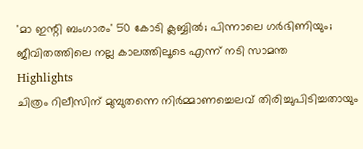'മാ ഇന്റി ബംഗാരം' 50 കോടി ക്ലബ്ബിൽ; പിന്നാലെ ഗർഭിണിയും; ജീവിതത്തിലെ നല്ല കാലത്തിലൂടെ എന്ന് നടി സാമന്ത
Highlights
ചിത്രം റിലീസിന് മുമ്പുതന്നെ നിർമ്മാണച്ചെലവ് തിരിച്ചുപിടിച്ചതായും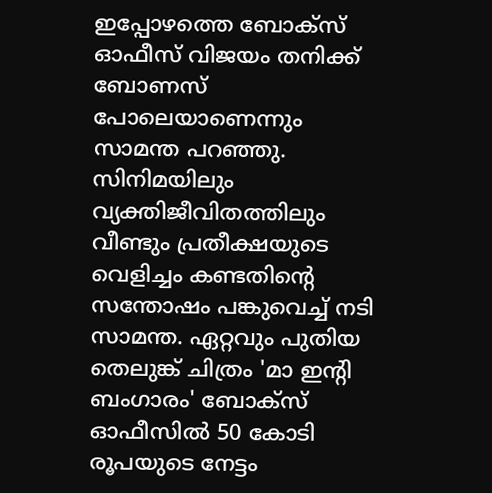ഇപ്പോഴത്തെ ബോക്സ് ഓഫീസ് വിജയം തനിക്ക് ബോണസ് പോലെയാണെന്നും സാമന്ത പറഞ്ഞു.
സിനിമയിലും വ്യക്തിജീവിതത്തിലും വീണ്ടും പ്രതീക്ഷയുടെ വെളിച്ചം കണ്ടതിന്റെ സന്തോഷം പങ്കുവെച്ച് നടി സാമന്ത. ഏറ്റവും പുതിയ തെലുങ്ക് ചിത്രം 'മാ ഇന്റി ബംഗാരം' ബോക്സ് ഓഫീസിൽ 50 കോടി രൂപയുടെ നേട്ടം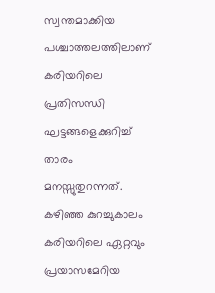സ്വന്തമാക്കിയ പശ്ചാത്തലത്തിലാണ് കരിയറിലെ പ്രതിസന്ധി ഘട്ടങ്ങളെക്കുറിച്ച് താരം മനസ്സുതുറന്നത്.
കഴിഞ്ഞ കുറച്ചുകാലം കരിയറിലെ ഏറ്റവും പ്രയാസമേറിയ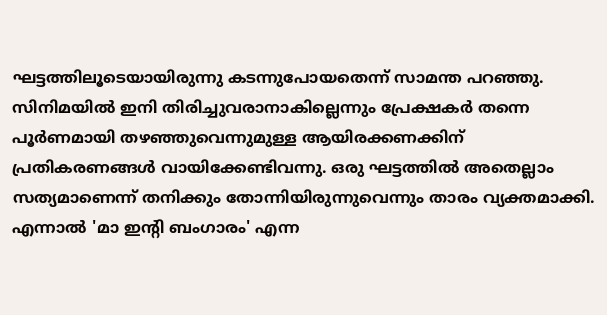ഘട്ടത്തിലൂടെയായിരുന്നു കടന്നുപോയതെന്ന് സാമന്ത പറഞ്ഞു. സിനിമയിൽ ഇനി തിരിച്ചുവരാനാകില്ലെന്നും പ്രേക്ഷകർ തന്നെ പൂർണമായി തഴഞ്ഞുവെന്നുമുള്ള ആയിരക്കണക്കിന് പ്രതികരണങ്ങൾ വായിക്കേണ്ടിവന്നു. ഒരു ഘട്ടത്തിൽ അതെല്ലാം സത്യമാണെന്ന് തനിക്കും തോന്നിയിരുന്നുവെന്നും താരം വ്യക്തമാക്കി.
എന്നാൽ 'മാ ഇന്റി ബംഗാരം' എന്ന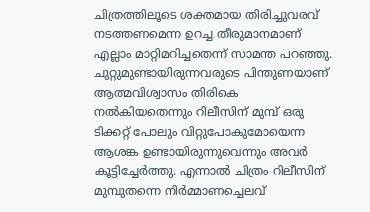ചിത്രത്തിലൂടെ ശക്തമായ തിരിച്ചുവരവ് നടത്തണമെന്ന ഉറച്ച തീരുമാനമാണ് എല്ലാം മാറ്റിമറിച്ചതെന്ന് സാമന്ത പറഞ്ഞു. ചുറ്റുമുണ്ടായിരുന്നവരുടെ പിന്തുണയാണ് ആത്മവിശ്വാസം തിരികെ നൽകിയതെന്നും റിലീസിന് മുമ്പ് ഒരു ടിക്കറ്റ് പോലും വിറ്റുപോകുമോയെന്ന ആശങ്ക ഉണ്ടായിരുന്നുവെന്നും അവർ കൂട്ടിച്ചേർത്തു. എന്നാൽ ചിത്രം റിലീസിന് മുമ്പുതന്നെ നിർമ്മാണച്ചെലവ്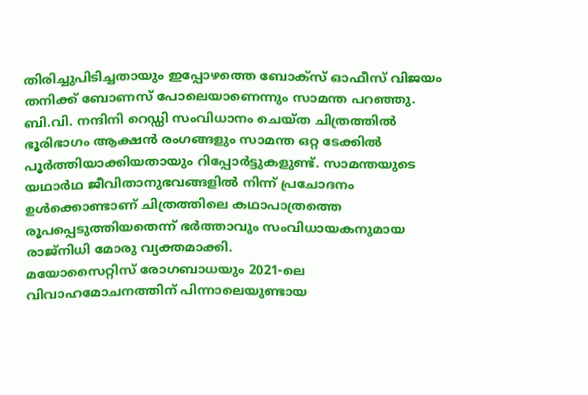തിരിച്ചുപിടിച്ചതായും ഇപ്പോഴത്തെ ബോക്സ് ഓഫീസ് വിജയം തനിക്ക് ബോണസ് പോലെയാണെന്നും സാമന്ത പറഞ്ഞു.
ബി.വി. നന്ദിനി റെഡ്ഡി സംവിധാനം ചെയ്ത ചിത്രത്തിൽ ഭൂരിഭാഗം ആക്ഷൻ രംഗങ്ങളും സാമന്ത ഒറ്റ ടേക്കിൽ പൂർത്തിയാക്കിയതായും റിപ്പോർട്ടുകളുണ്ട്. സാമന്തയുടെ യഥാർഥ ജീവിതാനുഭവങ്ങളിൽ നിന്ന് പ്രചോദനം ഉൾക്കൊണ്ടാണ് ചിത്രത്തിലെ കഥാപാത്രത്തെ രൂപപ്പെടുത്തിയതെന്ന് ഭർത്താവും സംവിധായകനുമായ രാജ്നിധി മോരു വ്യക്തമാക്കി.
മയോസൈറ്റിസ് രോഗബാധയും 2021-ലെ വിവാഹമോചനത്തിന് പിന്നാലെയുണ്ടായ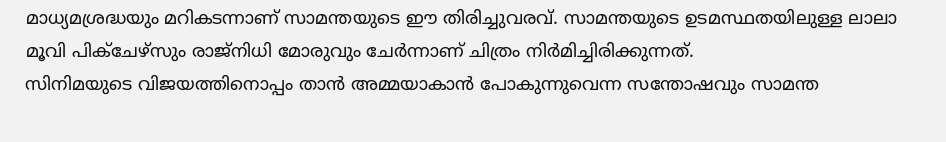മാധ്യമശ്രദ്ധയും മറികടന്നാണ് സാമന്തയുടെ ഈ തിരിച്ചുവരവ്. സാമന്തയുടെ ഉടമസ്ഥതയിലുള്ള ലാലാ മൂവി പിക്ചേഴ്സും രാജ്നിധി മോരുവും ചേർന്നാണ് ചിത്രം നിർമിച്ചിരിക്കുന്നത്.
സിനിമയുടെ വിജയത്തിനൊപ്പം താൻ അമ്മയാകാൻ പോകുന്നുവെന്ന സന്തോഷവും സാമന്ത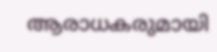ആരാധകരുമായി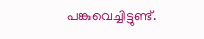പങ്കുവെച്ചിട്ടുണ്ട്.